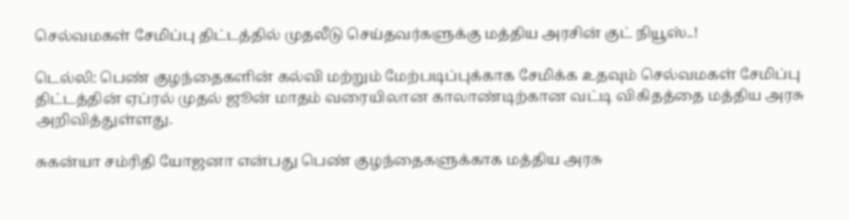செல்வமகள் சேமிப்பு திட்டத்தில் முதலீடு செய்தவர்களுக்கு மத்திய அரசின் குட் நியூஸ்..!

டெல்லி: பெண் குழந்தைகளின் கல்வி மற்றும் மேற்படிப்புக்காக சேமிக்க உதவும் செல்வமகள் சேமிப்பு திட்டத்தின் ஏப்ரல் முதல் ஜூன் மாதம் வரையிலான காலாண்டிற்கான வட்டி விகிதத்தை மத்திய அரசு அறிவித்துள்ளது.

சுகன்யா சம்ரிதி யோஜனா என்பது பெண் குழந்தைகளுக்காக மத்திய அரசு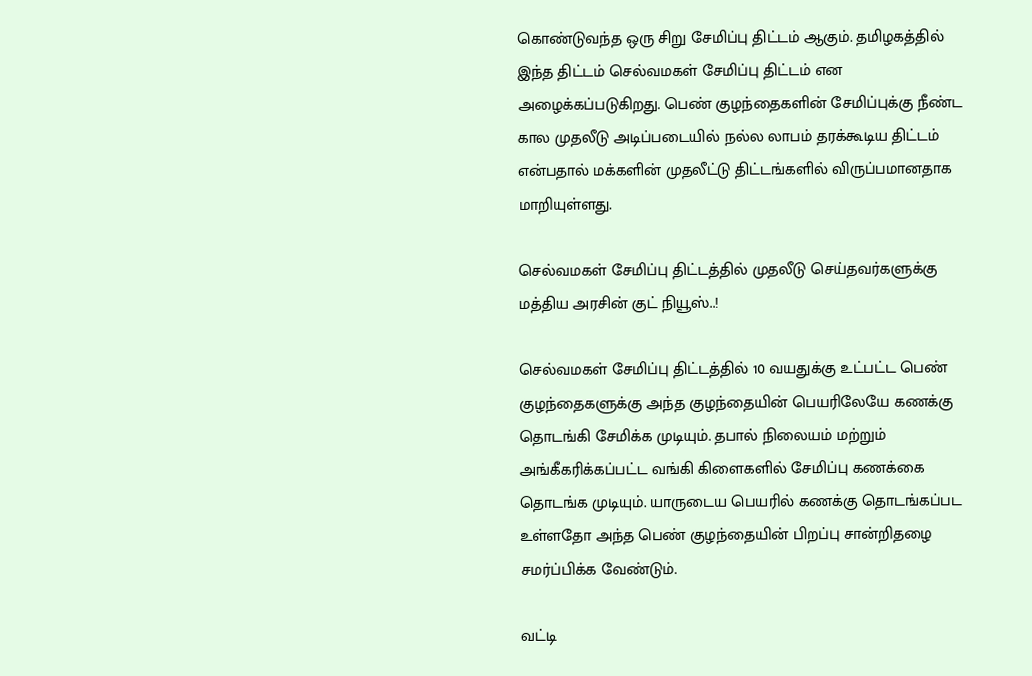கொண்டுவந்த ஒரு சிறு சேமிப்பு திட்டம் ஆகும். தமிழகத்தில் இந்த திட்டம் செல்வமகள் சேமிப்பு திட்டம் என அழைக்கப்படுகிறது. பெண் குழந்தைகளின் சேமிப்புக்கு நீண்ட கால முதலீடு அடிப்படையில் நல்ல லாபம் தரக்கூடிய திட்டம் என்பதால் மக்களின் முதலீட்டு திட்டங்களில் விருப்பமானதாக மாறியுள்ளது.

செல்வமகள் சேமிப்பு திட்டத்தில் முதலீடு செய்தவர்களுக்கு மத்திய அரசின் குட் நியூஸ்..!

செல்வமகள் சேமிப்பு திட்டத்தில் 10 வயதுக்கு உட்பட்ட பெண் குழந்தைகளுக்கு அந்த குழந்தையின் பெயரிலேயே கணக்கு தொடங்கி சேமிக்க முடியும். தபால் நிலையம் மற்றும் அங்கீகரிக்கப்பட்ட வங்கி கிளைகளில் சேமிப்பு கணக்கை தொடங்க முடியும். யாருடைய பெயரில் கணக்கு தொடங்கப்பட உள்ளதோ அந்த பெண் குழந்தையின் பிறப்பு சான்றிதழை சமர்ப்பிக்க வேண்டும்.

வட்டி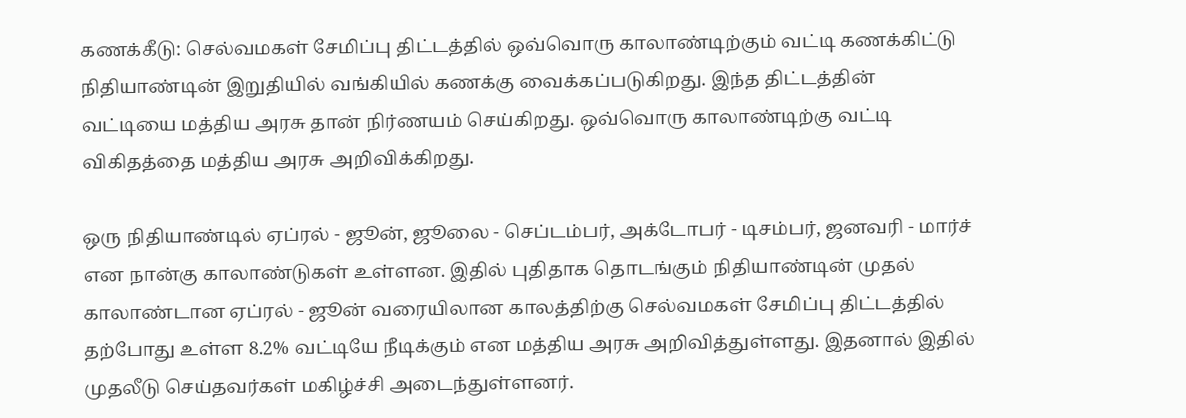கணக்கீடு: செல்வமகள் சேமிப்பு திட்டத்தில் ஒவ்வொரு காலாண்டிற்கும் வட்டி கணக்கிட்டு நிதியாண்டின் இறுதியில் வங்கியில் கணக்கு வைக்கப்படுகிறது. இந்த திட்டத்தின் வட்டியை மத்திய அரசு தான் நிர்ணயம் செய்கிறது. ஒவ்வொரு காலாண்டிற்கு வட்டி விகிதத்தை மத்திய அரசு அறிவிக்கிறது.

ஒரு நிதியாண்டில் ஏப்ரல் - ஜூன், ஜூலை - செப்டம்பர், அக்டோபர் - டிசம்பர், ஜனவரி - மார்ச் என நான்கு காலாண்டுகள் உள்ளன. இதில் புதிதாக தொடங்கும் நிதியாண்டின் முதல் காலாண்டான ஏப்ரல் - ஜூன் வரையிலான காலத்திற்கு செல்வமகள் சேமிப்பு திட்டத்தில் தற்போது உள்ள 8.2% வட்டியே நீடிக்கும் என மத்திய அரசு அறிவித்துள்ளது. இதனால் இதில் முதலீடு செய்தவர்கள் மகிழ்ச்சி அடைந்துள்ளனர்.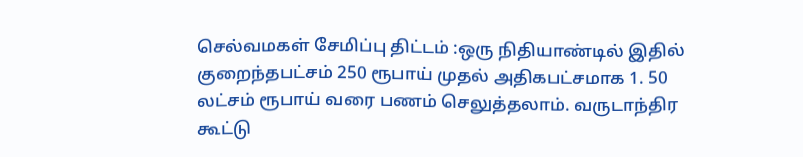செல்வமகள் சேமிப்பு திட்டம் :ஒரு நிதியாண்டில் இதில் குறைந்தபட்சம் 250 ரூபாய் முதல் அதிகபட்சமாக 1. 50 லட்சம் ரூபாய் வரை பணம் செலுத்தலாம். வருடாந்திர கூட்டு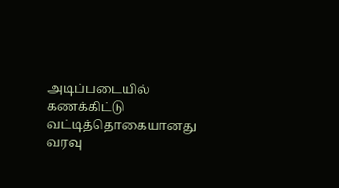அடிப்படையில் கணக்கிட்டு வட்டித்தொகையானது வரவு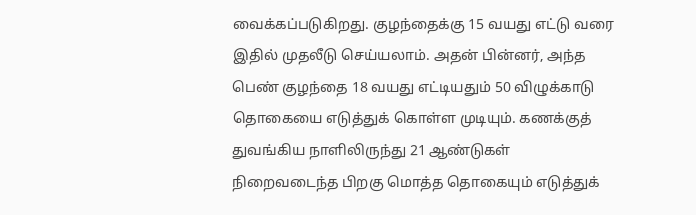வைக்கப்படுகிறது. குழந்தைக்கு 15 வயது எட்டு வரை இதில் முதலீடு செய்யலாம். அதன் பின்னர், அந்த பெண் குழந்தை 18 வயது எட்டியதும் 50 விழுக்காடு தொகையை எடுத்துக் கொள்ள முடியும். கணக்குத் துவங்கிய நாளிலிருந்து 21 ஆண்டுகள் நிறைவடைந்த பிறகு மொத்த தொகையும் எடுத்துக்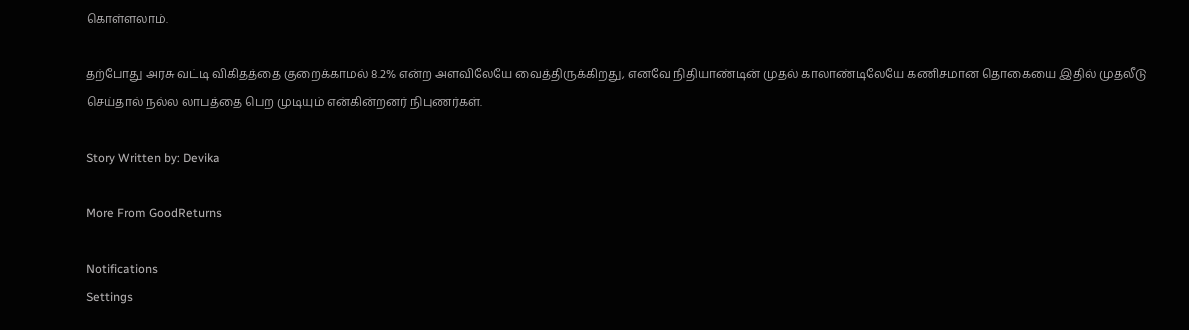கொள்ளலாம்.

தற்போது அரசு வட்டி விகிதத்தை குறைக்காமல் 8.2% என்ற அளவிலேயே வைத்திருக்கிறது, எனவே நிதியாண்டின் முதல் காலாண்டிலேயே கணிசமான தொகையை இதில் முதலீடு செய்தால் நல்ல லாபத்தை பெற முடியும் என்கின்றனர் நிபுணர்கள்.

Story Written by: Devika

More From GoodReturns

Notifications
Settings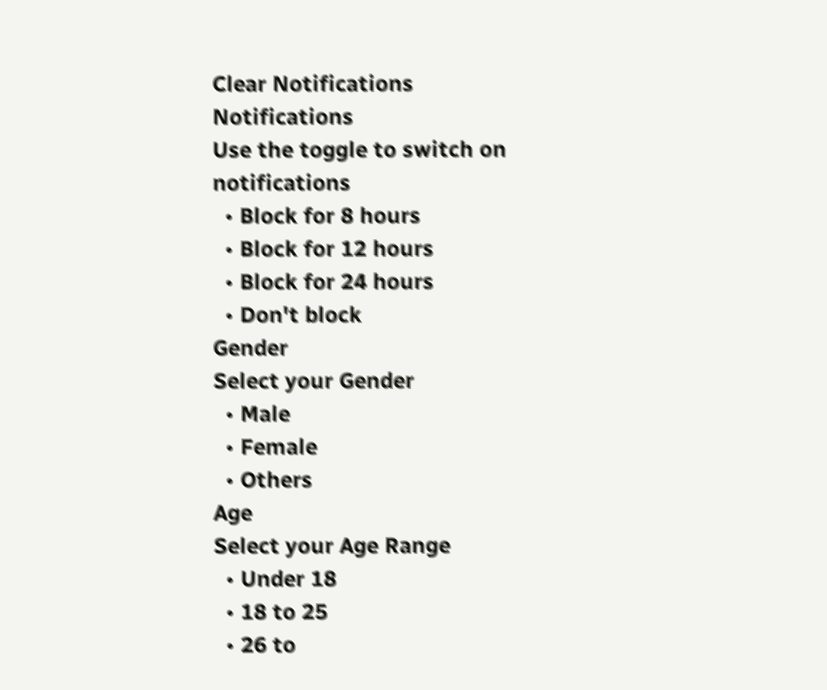Clear Notifications
Notifications
Use the toggle to switch on notifications
  • Block for 8 hours
  • Block for 12 hours
  • Block for 24 hours
  • Don't block
Gender
Select your Gender
  • Male
  • Female
  • Others
Age
Select your Age Range
  • Under 18
  • 18 to 25
  • 26 to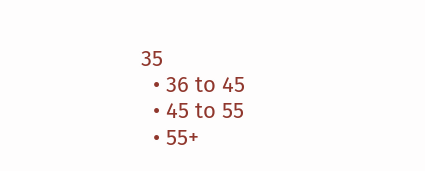35
  • 36 to 45
  • 45 to 55
  • 55+